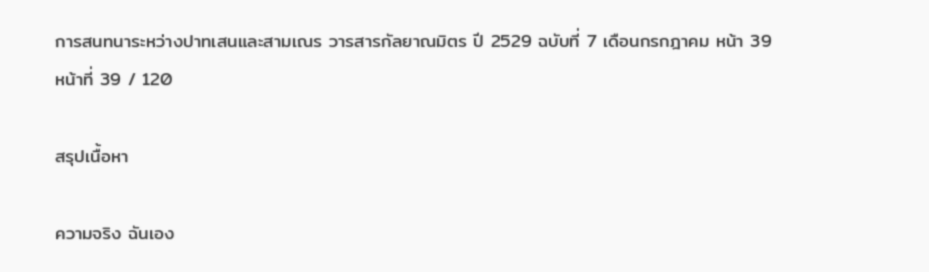การสนทนาระหว่างปาทเสนและสามเณร วารสารกัลยาณมิตร ปี 2529 ฉบับที่ 7 เดือนกรกฎาคม หน้า 39
หน้าที่ 39 / 120

สรุปเนื้อหา

ความจริง ฉันเอง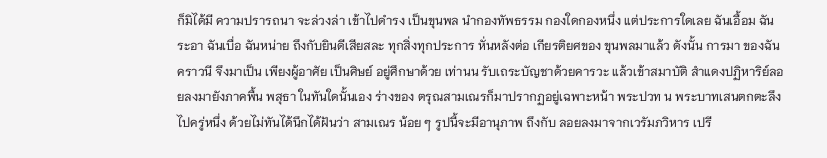ก็มิได้มี ความปรารถนา จะล่วงล่า เข้าไปดำรง เป็นขุนพล นำกองทัพธรรม กองใดกองหนึ่ง แต่ประการใดเลย ฉันเอื้อม ฉันระอา ฉันเบื่อ ฉันหน่าย ถึงกับยินดีเสียสละ ทุกสิ่งทุกประการ หั่นหลังต่อ เกียรติยศของ ขุนพลมาแล้ว ดังนั้น การมา ของฉันคราวนี จึงมาเป็น เพียงผู้อาศัย เป็นศิษย์ อยู่ศึกษาด้วย เท่านน รับเถระบัญชาด้วยคารวะ แล้วเข้าสมาบัติ สำแดงปฏิหาริย์ลอยลงมายังภาคพื้น พสุธา ในทันใดนั้นเอง ร่างของ ตรุณสามเณรก็มาปรากฏอยู่เฉพาะหน้า พระปวท น พระบาทเสนตกตะลึงไปครู่หนึ่ง ด้วยไม่ทันได้นึกได้ฝันว่า สามเณร น้อย ๆ รูปนี้จะมีอานุภาพ ถึงกับ ลอยลงมาจากเวรัมภวิหาร เปรี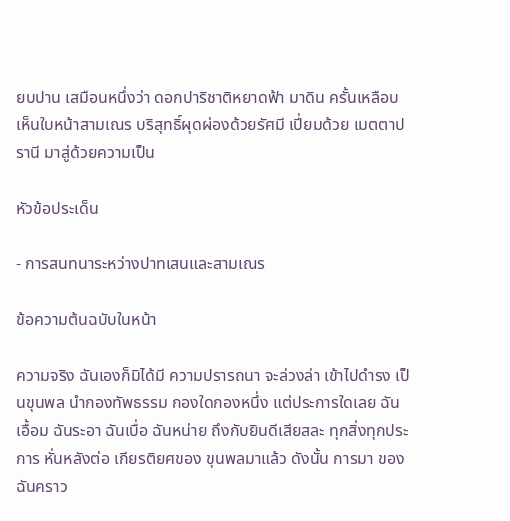ยบปาน เสมือนหนึ่งว่า ดอกปาริชาติหยาดฟ้า มาดิน ครั้นเหลือบเห็นใบหน้าสามเณร บริสุทธิ์ผุดผ่องด้วยรัศมี เปี่ยมด้วย เมตตาปรานี มาสู่ด้วยความเป็น

หัวข้อประเด็น

- การสนทนาระหว่างปาทเสนและสามเณร

ข้อความต้นฉบับในหน้า

ความจริง ฉันเองก็มิได้มี ความปรารถนา จะล่วงล่า เข้าไปดำรง เป็นขุนพล นำกองทัพธรรม กองใดกองหนึ่ง แต่ประการใดเลย ฉันเอื้อม ฉันระอา ฉันเบื่อ ฉันหน่าย ถึงกับยินดีเสียสละ ทุกสิ่งทุกประการ หั่นหลังต่อ เกียรติยศของ ขุนพลมาแล้ว ดังนั้น การมา ของฉันคราว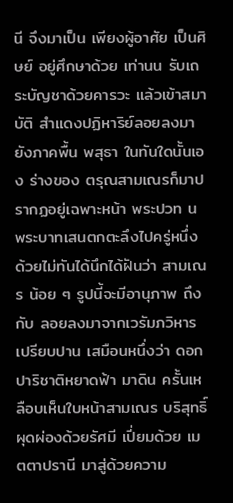นี จึงมาเป็น เพียงผู้อาศัย เป็นศิษย์ อยู่ศึกษาด้วย เท่านน รับเถระบัญชาด้วยคารวะ แล้วเข้าสมาบัติ สำแดงปฏิหาริย์ลอยลงมายังภาคพื้น พสุธา ในทันใดนั้นเอง ร่างของ ตรุณสามเณรก็มาปรากฏอยู่เฉพาะหน้า พระปวท น พระบาทเสนตกตะลึงไปครู่หนึ่ง ด้วยไม่ทันได้นึกได้ฝันว่า สามเณร น้อย ๆ รูปนี้จะมีอานุภาพ ถึงกับ ลอยลงมาจากเวรัมภวิหาร เปรียบปาน เสมือนหนึ่งว่า ดอกปาริชาติหยาดฟ้า มาดิน ครั้นเหลือบเห็นใบหน้าสามเณร บริสุทธิ์ผุดผ่องด้วยรัศมี เปี่ยมด้วย เมตตาปรานี มาสู่ด้วยความ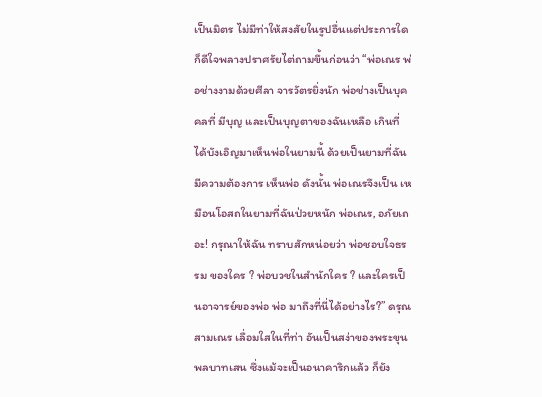เป็นมิตร ไม่มีท่าให้สงสัยในรูปอื่นแต่ประการใด ก็ดีใจพลางปราศรัยไต่ถามขึ้นก่อนว่า “พ่อเณร พ่อช่างงามด้วยศีลา จารวัตรยิ่งนัก พ่อช่างเป็นบุคคลที่ มีบุญ และเป็นบุญตาของฉันเหลือ เกินที่ได้บังเอิญมาเห็นพ่อในยามนี้ ด้วยเป็นยามที่ฉันมีความต้องการ เห็นพ่อ ดังนั้น พ่อเณรจึงเป็น เหมือนโอสถในยามที่ฉันป่วยหนัก พ่อเณร, อภัยเถอะ! กรุณาให้ฉัน ทราบสักหน่อยว่า พ่อชอบใจธรรม ของใคร ? พ่อบวชในสำนักใคร ? และใครเป็นอาจารย์ของพ่อ พ่อ มาถึงที่นี่ได้อย่างไร?” ดรุณสามเณร เลื่อมใสในที่ท่า อันเป็นสง่าของพระขุนพลบาทเสน ซึ่งแม้จะเป็นอนาคาริกแล้ว ก็ยัง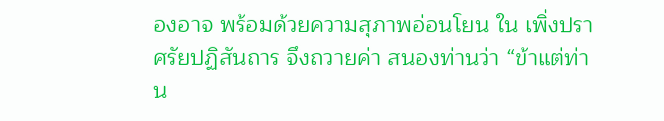องอาจ พร้อมด้วยความสุภาพอ่อนโยน ใน เพิ่งปราศรัยปฏิสันถาร จึงถวายค่า สนองท่านว่า “ข้าแต่ท่าน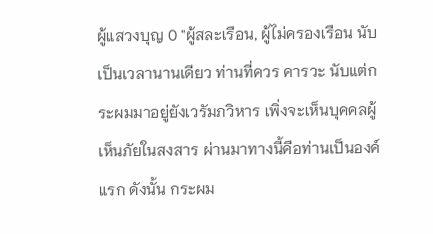ผู้แสวงบุญ 0 "ผู้สละเรือน, ผู้ไม่ครองเรือน นับเป็นเวลานานเดียว ท่านที่ควร คารวะ นับแต่กระผมมาอยู่ยังเวรัมภวิหาร เพิ่งจะเห็นบุคคลผู้เห็นภัยในสงสาร ผ่านมาทางนี้คือท่านเป็นองค์แรก ดังนั้น กระผม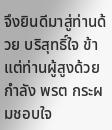จึงยินดีมาสู่ท่านด้วย บริสุทธิ์ใจ ข้าแต่ท่านผู้สูงด้วยกำลัง พรต กระผมชอบใจ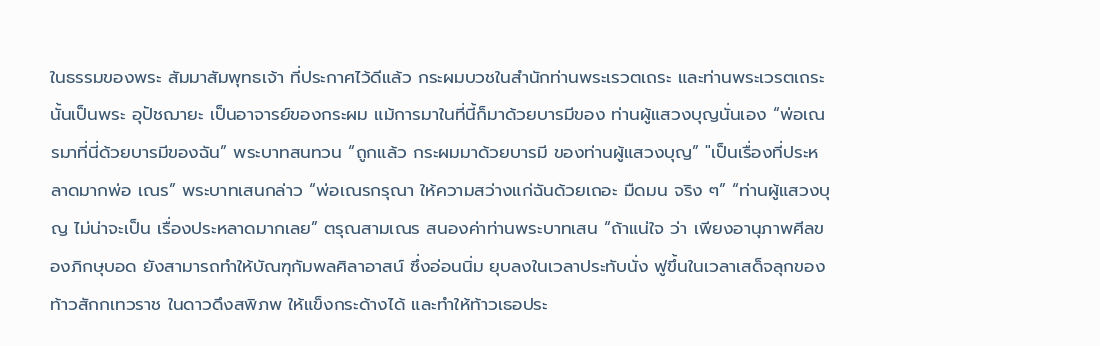ในธรรมของพระ สัมมาสัมพุทธเจ้า ที่ประกาศไว้ดีแล้ว กระผมบวชในสำนักท่านพระเรวตเถระ และท่านพระเวรตเถระนั้นเป็นพระ อุปัชฌายะ เป็นอาจารย์ของกระผม แม้การมาในที่นี้ก็มาด้วยบารมีของ ท่านผู้แสวงบุญนั่นเอง “พ่อเณรมาที่นี่ด้วยบารมีของฉัน” พระบาทสนทวน “ถูกแล้ว กระผมมาด้วยบารมี ของท่านผู้แสวงบุญ” "เป็นเรื่องที่ประหลาดมากพ่อ เณร” พระบาทเสนกล่าว “พ่อเณรกรุณา ให้ความสว่างแก่ฉันด้วยเถอะ มืดมน จริง ๆ” “ท่านผู้แสวงบุญ ไม่น่าจะเป็น เรื่องประหลาดมากเลย” ตรุณสามเณร สนองค่าท่านพระบาทเสน “ถ้าแน่ใจ ว่า เพียงอานุภาพศีลของภิกษุบอด ยังสามารถทำให้บัณฑุกัมพลศิลาอาสน์ ซึ่งอ่อนนิ่ม ยุบลงในเวลาประทับนั่ง ฟูขึ้นในเวลาเสด็จลุกของท้าวสักกเทวราช ในดาวดึงสพิภพ ให้แข็งกระด้างได้ และทำให้ท้าวเธอประ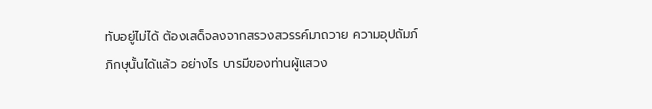ทับอยู่ไม่ได้ ต้องเสด็จลงจากสรวงสวรรค์มาถวาย ความอุปถัมภ์ภิกษุนั้นได้แล้ว อย่างไร บารมีของท่านผู้แสวง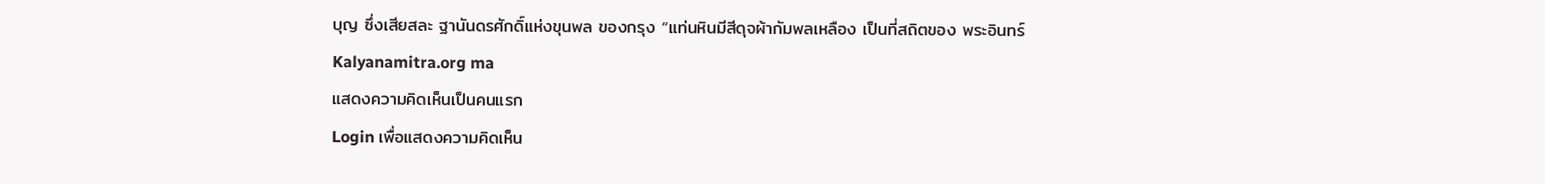บุญ ซึ่งเสียสละ ฐานันดรศักดิ์แห่งขุนพล ของกรุง “แท่นหินมีสีดุจผ้ากัมพลเหลือง เป็นที่สถิตของ พระอินทร์ Kalyanamitra.org ma
แสดงความคิดเห็นเป็นคนแรก
Login เพื่อแสดงความคิดเห็น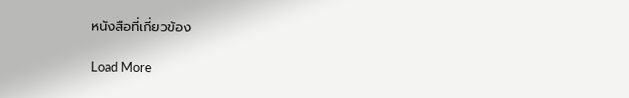หนังสือที่เกี่ยวข้อง

Load More